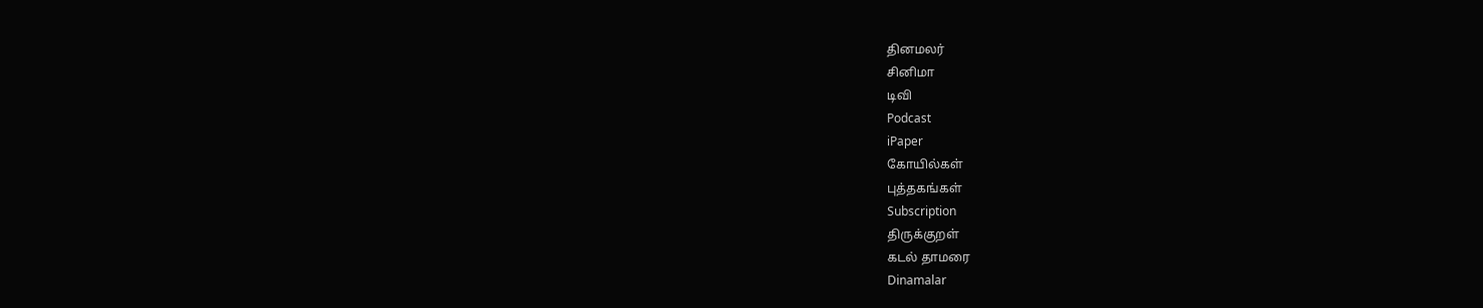தினமலர்
சினிமா
டிவி
Podcast
iPaper
கோயில்கள்
புத்தகங்கள்
Subscription
திருக்குறள்
கடல் தாமரை
Dinamalar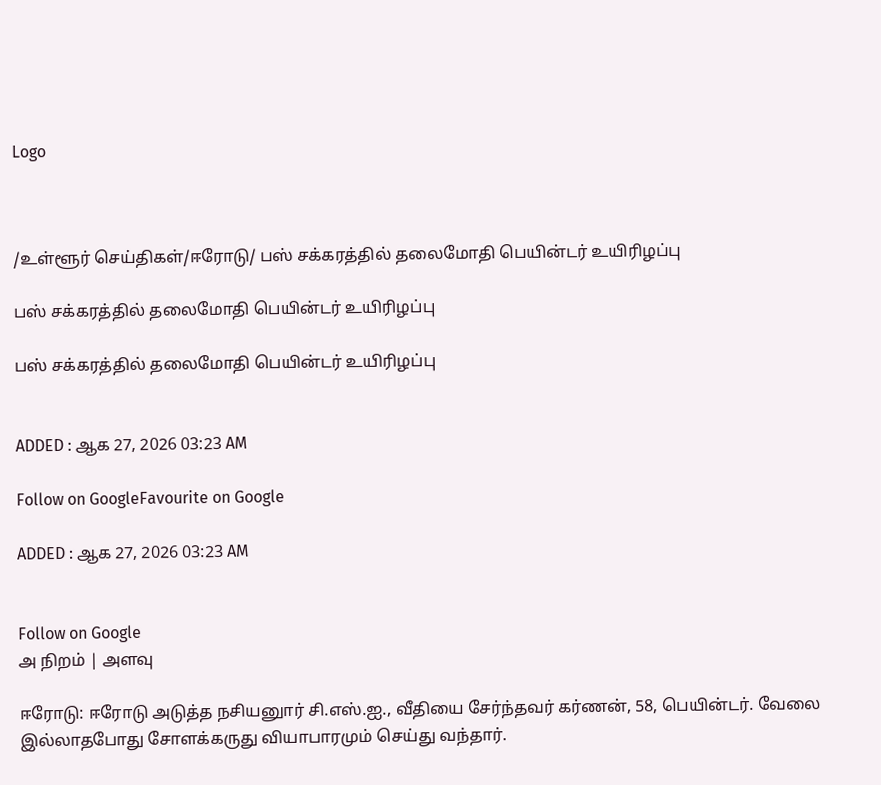Logo



/உள்ளூர் செய்திகள்/ஈரோடு/ பஸ் சக்கரத்தில் தலைமோதி பெயின்டர் உயிரிழப்பு

பஸ் சக்கரத்தில் தலைமோதி பெயின்டர் உயிரிழப்பு

பஸ் சக்கரத்தில் தலைமோதி பெயின்டர் உயிரிழப்பு


ADDED : ஆக 27, 2026 03:23 AM

Follow on GoogleFavourite on Google

ADDED : ஆக 27, 2026 03:23 AM


Follow on Google
அ நிறம் | அளவு

ஈரோடு: ஈரோடு அடுத்த நசியனுார் சி.எஸ்.ஐ., வீதியை சேர்ந்தவர் கர்ணன், 58, பெயின்டர். வேலை இல்லாதபோது சோளக்கருது வியாபாரமும் செய்து வந்தார்.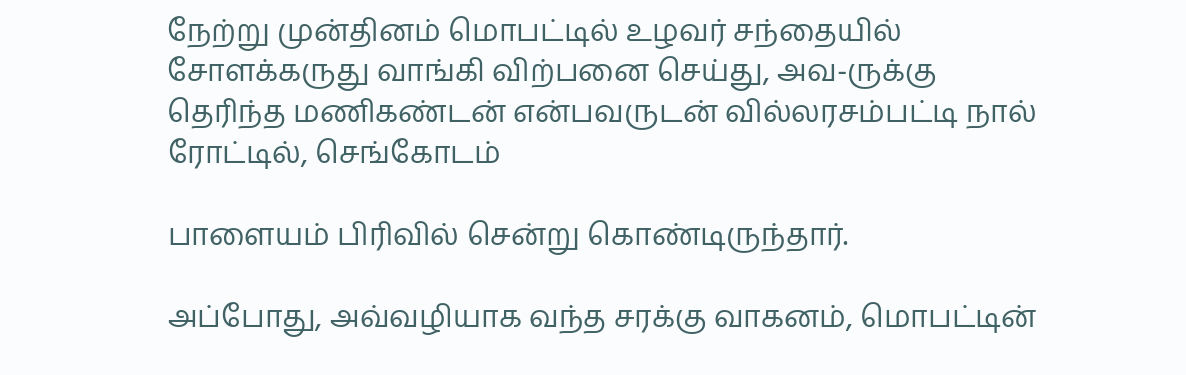நேற்று முன்தினம் மொபட்டில் உழவர் சந்தையில் சோளக்கருது வாங்கி விற்பனை செய்து, அவ-ருக்கு தெரிந்த மணிகண்டன் என்பவருடன் வில்லரசம்பட்டி நால் ரோட்டில், செங்கோடம்

பாளையம் பிரிவில் சென்று கொண்டிருந்தார்.

அப்போது, அவ்வழியாக வந்த சரக்கு வாகனம், மொபட்டின்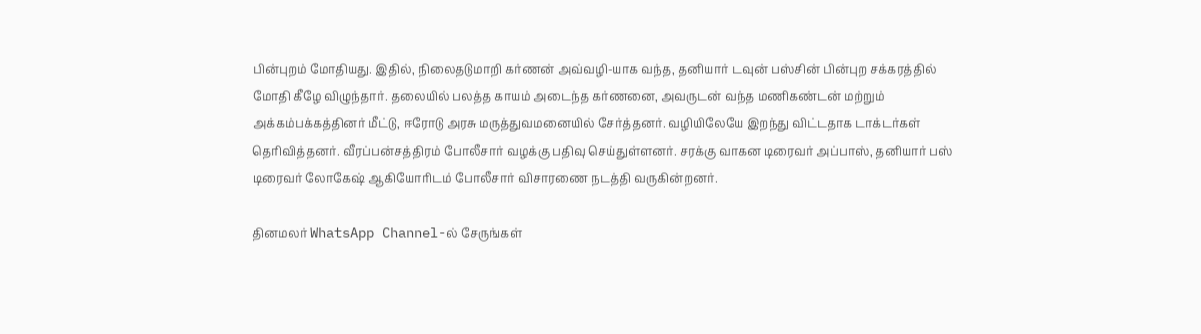பின்புறம் மோதியது. இதில், நிலைதடுமாறி கர்ணன் அவ்வழி-யாக வந்த, தனியார் டவுன் பஸ்சின் பின்புற சக்கரத்தில் மோதி கீழே விழுந்தார். தலையில் பலத்த காயம் அடைந்த கர்ணனை, அவருடன் வந்த மணிகண்டன் மற்றும் அக்கம்பக்கத்தினர் மீட்டு, ஈரோடு அரசு மருத்துவமனையில் சேர்த்தனர். வழியிலேயே இறந்து விட்டதாக டாக்டர்கள் தெரிவித்தனர். வீரப்பன்சத்திரம் போலீசார் வழக்கு பதிவு செய்துள்ளனர். சரக்கு வாகன டிரைவர் அப்பாஸ், தனியார் பஸ் டிரைவர் லோகேஷ் ஆகியோரிடம் போலீசார் விசாரணை நடத்தி வருகின்றனர்.

தினமலர் WhatsApp Channel-ல் சேருங்கள்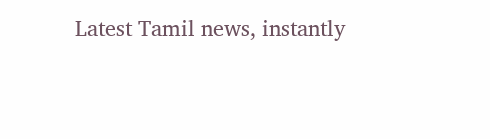Latest Tamil news, instantly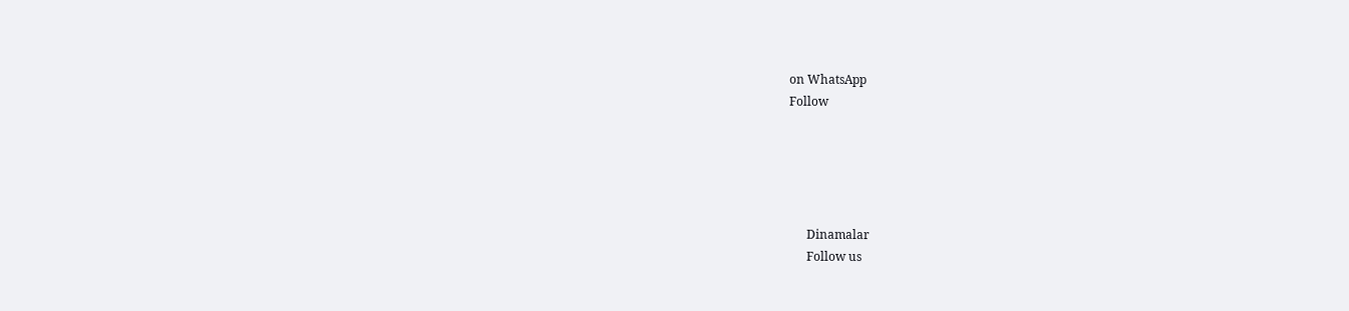on WhatsApp
Follow





      Dinamalar
      Follow us